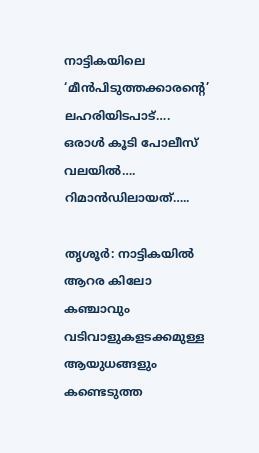നാട്ടികയിലെ ‘മീൻപിടുത്തക്കാരന്റെ’ ലഹരിയിടപാട്…. ഒരാൾ കൂടി പോലീസ് വലയിൽ…. റിമാൻഡിലായത്…..

തൃശൂർ: നാട്ടികയിൽ ആറര കിലോ കഞ്ചാവും വടിവാളുകളടക്കമുള്ള ആയുധങ്ങളും കണ്ടെടുത്ത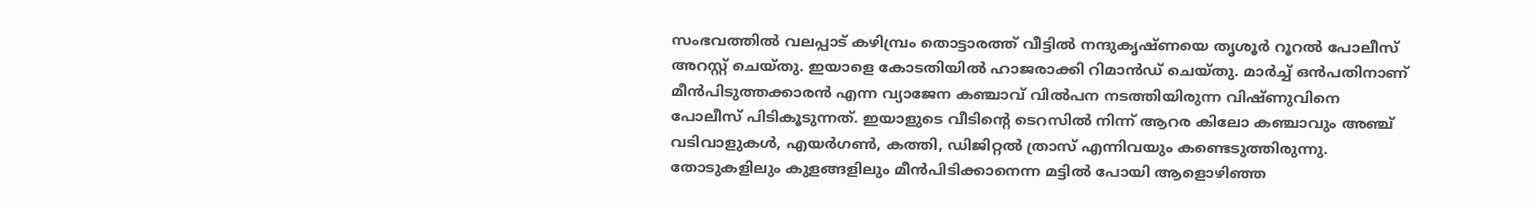സംഭവത്തിൽ വലപ്പാട് കഴിമ്പ്രം തൊട്ടാരത്ത് വീട്ടിൽ നന്ദുകൃഷ്ണയെ തൃശൂർ റൂറൽ പോലീസ് അറസ്റ്റ് ചെയ്തു. ഇയാളെ കോടതിയിൽ ഹാജരാക്കി റിമാൻഡ് ചെയ്തു. മാർച്ച് ഒൻപതിനാണ് മീൻപിടുത്തക്കാരൻ എന്ന വ്യാജേന കഞ്ചാവ് വിൽപന നടത്തിയിരുന്ന വിഷ്ണുവിനെ പോലീസ് പിടികൂടുന്നത്. ഇയാളുടെ വീടിന്റെ ടെറസിൽ നിന്ന് ആറര കിലോ കഞ്ചാവും അഞ്ച് വടിവാളുകൾ, എയർഗൺ, കത്തി, ഡിജിറ്റൽ ത്രാസ് എന്നിവയും കണ്ടെടുത്തിരുന്നു. തോടുകളിലും കുളങ്ങളിലും മീൻപിടിക്കാനെന്ന മട്ടിൽ പോയി ആളൊഴിഞ്ഞ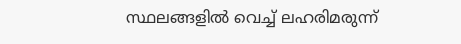സ്ഥലങ്ങളിൽ വെച്ച് ലഹരിമരുന്ന്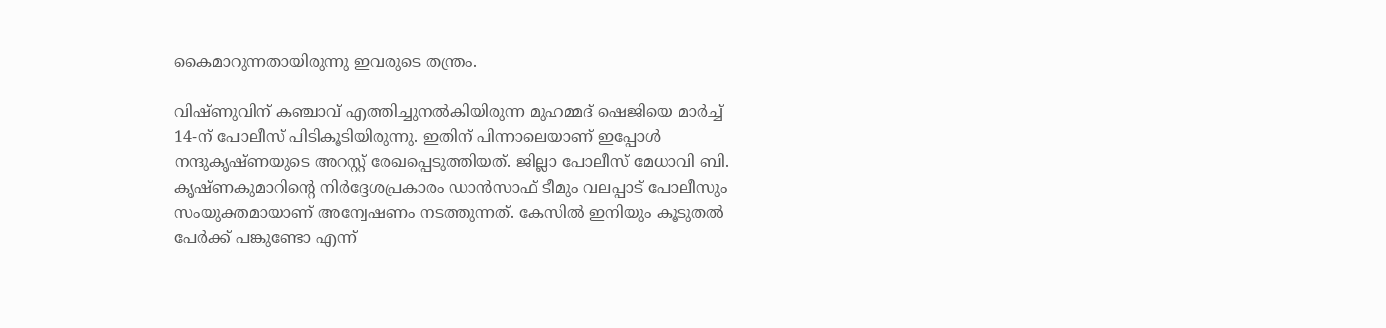കൈമാറുന്നതായിരുന്നു ഇവരുടെ തന്ത്രം.

വിഷ്ണുവിന് കഞ്ചാവ് എത്തിച്ചുനൽകിയിരുന്ന മുഹമ്മദ് ഷെജിയെ മാർച്ച് 14-ന് പോലീസ് പിടികൂടിയിരുന്നു. ഇതിന് പിന്നാലെയാണ് ഇപ്പോൾ നന്ദുകൃഷ്ണയുടെ അറസ്റ്റ് രേഖപ്പെടുത്തിയത്. ജില്ലാ പോലീസ് മേധാവി ബി. കൃഷ്ണകുമാറിന്റെ നിർദ്ദേശപ്രകാരം ഡാൻസാഫ് ടീമും വലപ്പാട് പോലീസും സംയുക്തമായാണ് അന്വേഷണം നടത്തുന്നത്. കേസിൽ ഇനിയും കൂടുതൽ പേർക്ക് പങ്കുണ്ടോ എന്ന്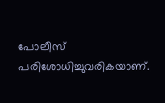പോലീസ് പരിശോധിച്ചുവരികയാണ്.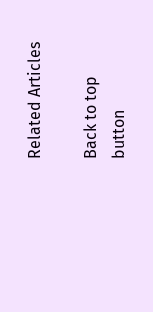Related Articles

Back to top button